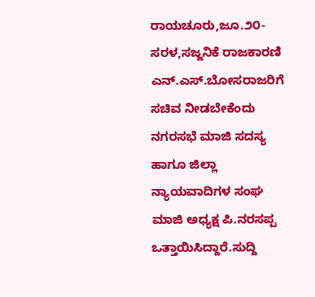ರಾಯಚೂರು,ಜೂ.೨೦- ಸರಳ,ಸಜ್ಜನಿಕೆ ರಾಜಕಾರಣಿ ಎನ್.ಎಸ್.ಬೋಸರಾಜರಿಗೆ ಸಚಿವ ನೀಡಬೇಕೆಂದು ನಗರಸಭೆ ಮಾಜಿ ಸದಸ್ಯ ಹಾಗೂ ಜಿಲ್ಲಾ ನ್ಯಾಯವಾದಿಗಳ ಸಂಘ ಮಾಜಿ ಅಧ್ಯಕ್ಷ ಪಿ.ನರಸಪ್ಪ ಒತ್ತಾಯಿಸಿದ್ದಾರೆ.ಸುದ್ದಿ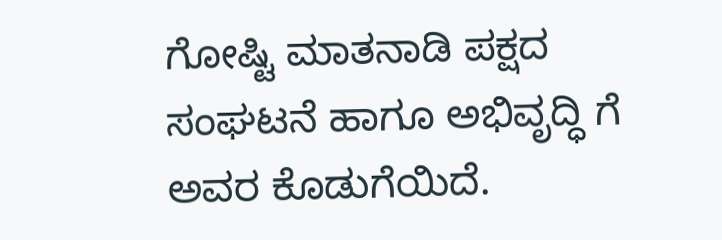ಗೋಷ್ಟಿ ಮಾತನಾಡಿ ಪಕ್ಷದ ಸಂಘಟನೆ ಹಾಗೂ ಅಭಿವೃದ್ಧಿ ಗೆ ಅವರ ಕೊಡುಗೆಯಿದೆ.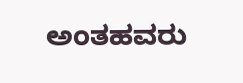ಅಂತಹವರು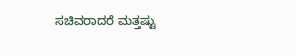ಸಚಿವರಾದರೆ ಮತ್ತಷ್ಟು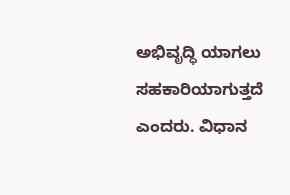ಅಭಿವೃದ್ಧಿ ಯಾಗಲು ಸಹಕಾರಿಯಾಗುತ್ತದೆ ಎಂದರು. ವಿಧಾನ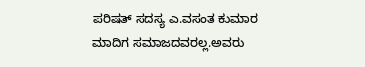ಪರಿಷತ್ ಸದಸ್ಯ ಎ.ವಸಂತ ಕುಮಾರ ಮಾದಿಗ ಸಮಾಜದವರಲ್ಲ.ಅವರು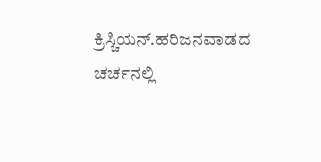ಕ್ರಿಸ್ಚಿಯನ್.ಹರಿಜನವಾಡದ ಚರ್ಚನಲ್ಲಿ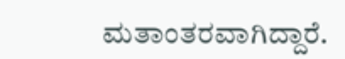ಮತಾಂತರವಾಗಿದ್ದಾರೆ.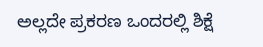ಅಲ್ಲದೇ ಪ್ರಕರಣ ಒಂದರಲ್ಲಿ ಶಿಕ್ಷೆ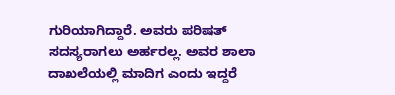ಗುರಿಯಾಗಿದ್ದಾರೆ. ಅವರು ಪರಿಷತ್ ಸದಸ್ಯರಾಗಲು ಅರ್ಹರಲ್ಲ. ಅವರ ಶಾಲಾ ದಾಖಲೆಯಲ್ಲಿ ಮಾದಿಗ ಎಂದು ಇದ್ದರೆ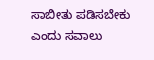ಸಾಬೀತು ಪಡಿಸಬೇಕು ಎಂದು ಸವಾಲು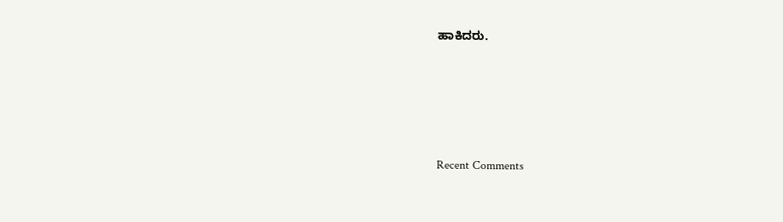ಹಾಕಿದರು.





Recent Comments